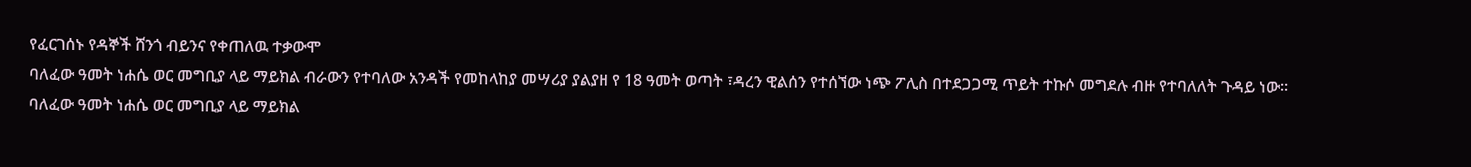የፈርገሰኑ የዳኞች ሸንጎ ብይንና የቀጠለዉ ተቃውሞ
ባለፈው ዓመት ነሐሴ ወር መግቢያ ላይ ማይክል ብራውን የተባለው አንዳች የመከላከያ መሣሪያ ያልያዘ የ 18 ዓመት ወጣት ፣ዳረን ዊልሰን የተሰኘው ነጭ ፖሊስ በተደጋጋሚ ጥይት ተኩሶ መግደሉ ብዙ የተባለለት ጉዳይ ነው።
ባለፈው ዓመት ነሐሴ ወር መግቢያ ላይ ማይክል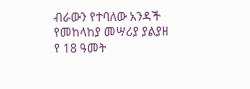ብራውን የተባለው አንዳች የመከላከያ መሣሪያ ያልያዘ የ 18 ዓመት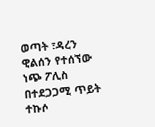ወጣት ፣ዳረን ዊልሰን የተሰኘው ነጭ ፖሊስ በተደጋጋሚ ጥይት ተኩሶ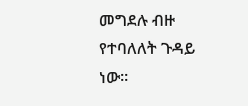መግደሉ ብዙ የተባለለት ጉዳይ ነው።